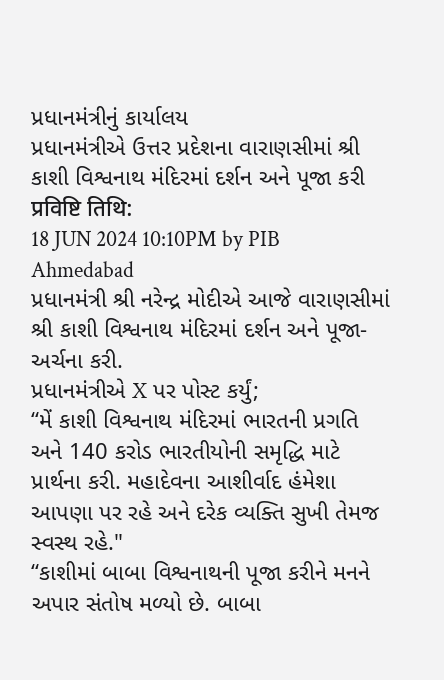પ્રધાનમંત્રીનું કાર્યાલય
પ્રધાનમંત્રીએ ઉત્તર પ્રદેશના વારાણસીમાં શ્રી કાશી વિશ્વનાથ મંદિરમાં દર્શન અને પૂજા કરી
प्रविष्टि तिथि:
18 JUN 2024 10:10PM by PIB Ahmedabad
પ્રધાનમંત્રી શ્રી નરેન્દ્ર મોદીએ આજે વારાણસીમાં શ્રી કાશી વિશ્વનાથ મંદિરમાં દર્શન અને પૂજા-અર્ચના કરી.
પ્રધાનમંત્રીએ X પર પોસ્ટ કર્યું;
“મેં કાશી વિશ્વનાથ મંદિરમાં ભારતની પ્રગતિ અને 140 કરોડ ભારતીયોની સમૃદ્ધિ માટે પ્રાર્થના કરી. મહાદેવના આશીર્વાદ હંમેશા આપણા પર રહે અને દરેક વ્યક્તિ સુખી તેમજ સ્વસ્થ રહે."
“કાશીમાં બાબા વિશ્વનાથની પૂજા કરીને મનને અપાર સંતોષ મળ્યો છે. બાબા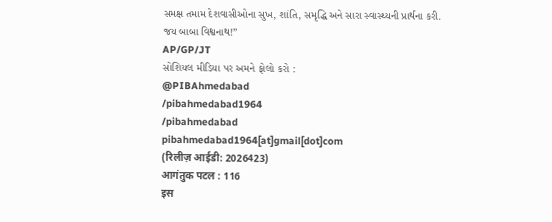સમક્ષ તમામ દેશવાસીઓના સુખ, શાંતિ, સમૃદ્ધિ અને સારા સ્વાસ્થ્યની પ્રાર્થના કરી.
જય બાબા વિશ્વનાથ!”
AP/GP/JT
સોશિયલ મીડિયા પર અમને ફોલો કરો :
@PIBAhmedabad
/pibahmedabad1964
/pibahmedabad
pibahmedabad1964[at]gmail[dot]com
(रिलीज़ आईडी: 2026423)
आगंतुक पटल : 116
इस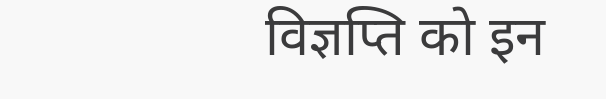विज्ञप्ति को इन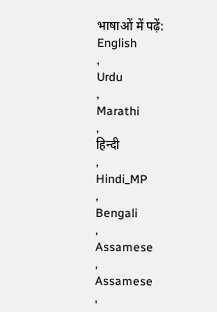भाषाओं में पढ़ें:
English
,
Urdu
,
Marathi
,
हिन्दी
,
Hindi_MP
,
Bengali
,
Assamese
,
Assamese
,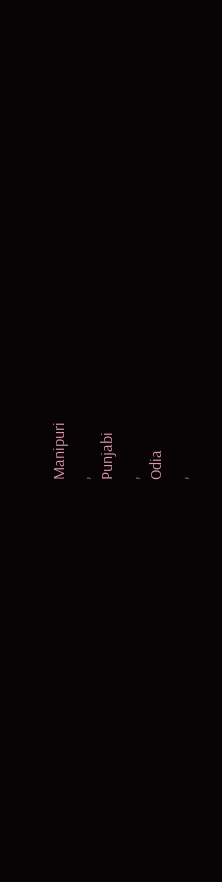Manipuri
,
Punjabi
,
Odia
,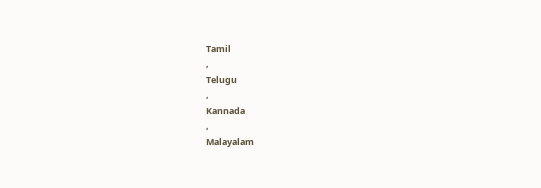Tamil
,
Telugu
,
Kannada
,
Malayalam